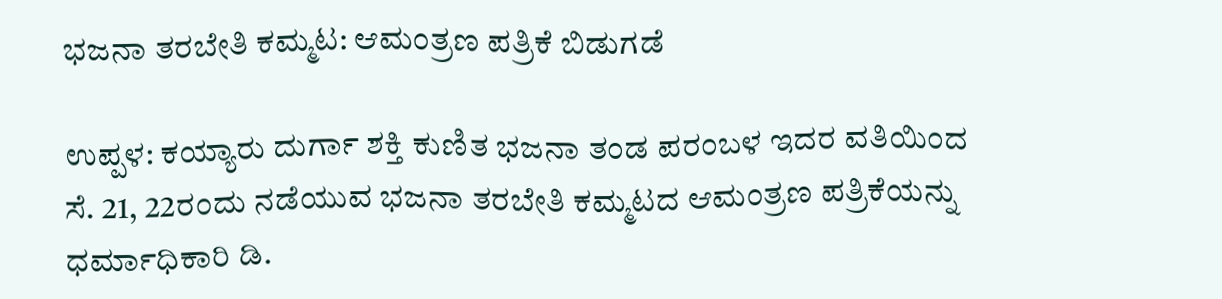ಭಜನಾ ತರಬೇತಿ ಕಮ್ಮಟ: ಆಮಂತ್ರಣ ಪತ್ರಿಕೆ ಬಿಡುಗಡೆ

ಉಪ್ಪಳ: ಕಯ್ಯಾರು ದುರ್ಗಾ ಶಕ್ತಿ ಕುಣಿತ ಭಜನಾ ತಂಡ ಪರಂಬಳ ಇದರ ವತಿಯಿಂದ ಸೆ. 21, 22ರಂದು ನಡೆಯುವ ಭಜನಾ ತರಬೇತಿ ಕಮ್ಮಟದ ಆಮಂತ್ರಣ ಪತ್ರಿಕೆಯನ್ನು ಧರ್ಮಾಧಿಕಾರಿ ಡಿ.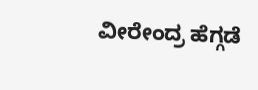ವೀರೇಂದ್ರ ಹೆಗ್ಗಡೆ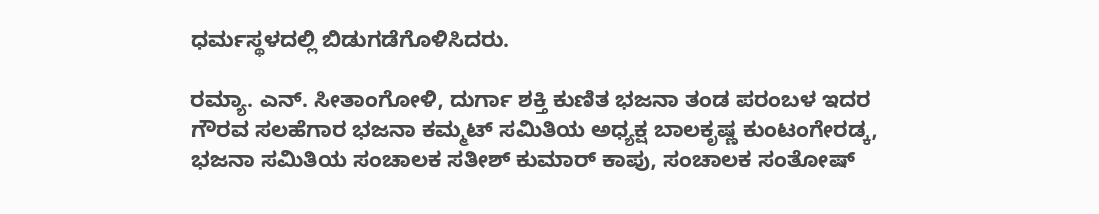ಧರ್ಮಸ್ಥಳದಲ್ಲಿ ಬಿಡುಗಡೆಗೊಳಿಸಿದರು.

ರಮ್ಯಾ. ಎನ್. ಸೀತಾಂಗೋಳಿ, ದುರ್ಗಾ ಶಕ್ತಿ ಕುಣಿತ ಭಜನಾ ತಂಡ ಪರಂಬಳ ಇದರ ಗೌರವ ಸಲಹೆಗಾರ ಭಜನಾ ಕಮ್ಮಟ್ ಸಮಿತಿಯ ಅಧ್ಯಕ್ಷ ಬಾಲಕೃಷ್ಣ ಕುಂಟಂಗೇರಡ್ಕ, ಭಜನಾ ಸಮಿತಿಯ ಸಂಚಾಲಕ ಸತೀಶ್ ಕುಮಾರ್ ಕಾಪು, ಸಂಚಾಲಕ ಸಂತೋಷ್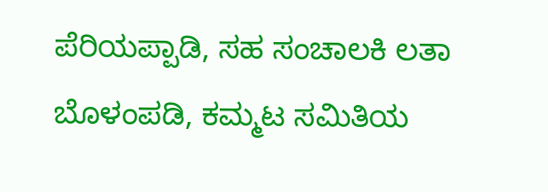ಪೆರಿಯಪ್ಪಾಡಿ, ಸಹ ಸಂಚಾಲಕಿ ಲತಾ ಬೊಳಂಪಡಿ, ಕಮ್ಮಟ ಸಮಿತಿಯ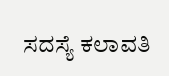ಸದಸ್ಯೆ ಕಲಾವತಿ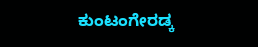ಕುಂಟಂಗೇರಡ್ಕ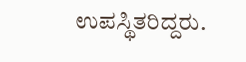ಉಪಸ್ಥಿತರಿದ್ದರು.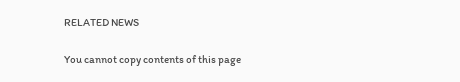RELATED NEWS

You cannot copy contents of this page